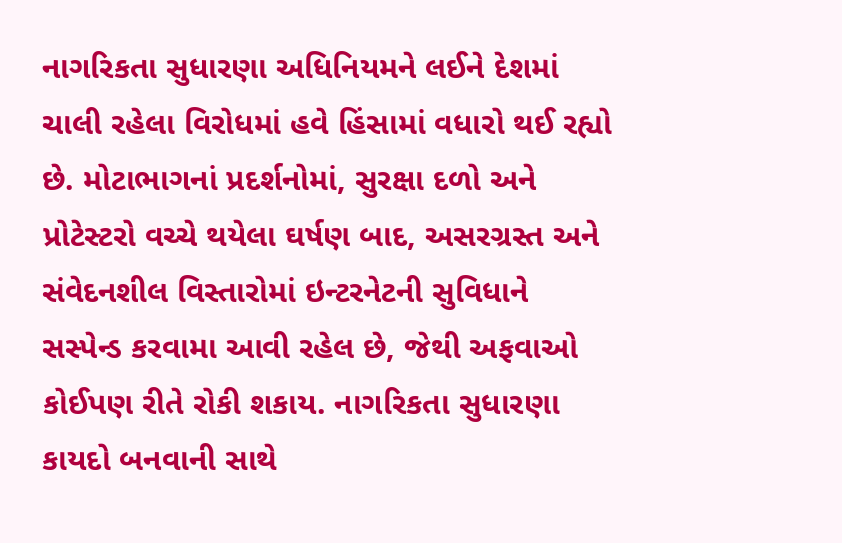નાગરિકતા સુધારણા અધિનિયમને લઈને દેશમાં ચાલી રહેલા વિરોધમાં હવે હિંસામાં વધારો થઈ રહ્યો છે. મોટાભાગનાં પ્રદર્શનોમાં, સુરક્ષા દળો અને પ્રોટેસ્ટરો વચ્ચે થયેલા ઘર્ષણ બાદ, અસરગ્રસ્ત અને સંવેદનશીલ વિસ્તારોમાં ઇન્ટરનેટની સુવિધાને સસ્પેન્ડ કરવામા આવી રહેલ છે, જેથી અફવાઓ કોઈપણ રીતે રોકી શકાય. નાગરિકતા સુધારણા કાયદો બનવાની સાથે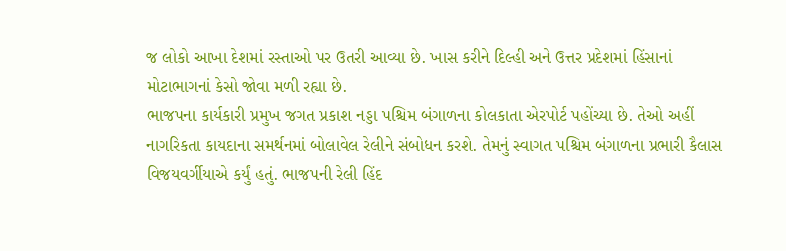જ લોકો આખા દેશમાં રસ્તાઓ પર ઉતરી આવ્યા છે. ખાસ કરીને દિલ્હી અને ઉત્તર પ્રદેશમાં હિંસાનાં મોટાભાગનાં કેસો જોવા મળી રહ્યા છે.
ભાજપના કાર્યકારી પ્રમુખ જગત પ્રકાશ નડ્ડા પશ્ચિમ બંગાળના કોલકાતા એરપોર્ટ પહોંચ્યા છે. તેઓ અહીં નાગરિકતા કાયદાના સમર્થનમાં બોલાવેલ રેલીને સંબોધન કરશે. તેમનું સ્વાગત પશ્ચિમ બંગાળના પ્રભારી કૈલાસ વિજયવર્ગીયાએ કર્યું હતું. ભાજપની રેલી હિંદ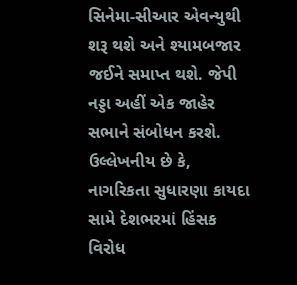સિનેમા-સીઆર એવન્યુથી શરૂ થશે અને શ્યામબજાર જઈને સમાપ્ત થશે. જેપી નડ્ડા અહીં એક જાહેર સભાને સંબોધન કરશે.
ઉલ્લેખનીય છે કે, નાગરિકતા સુધારણા કાયદા સામે દેશભરમાં હિંસક વિરોધ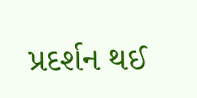પ્રદર્શન થઈ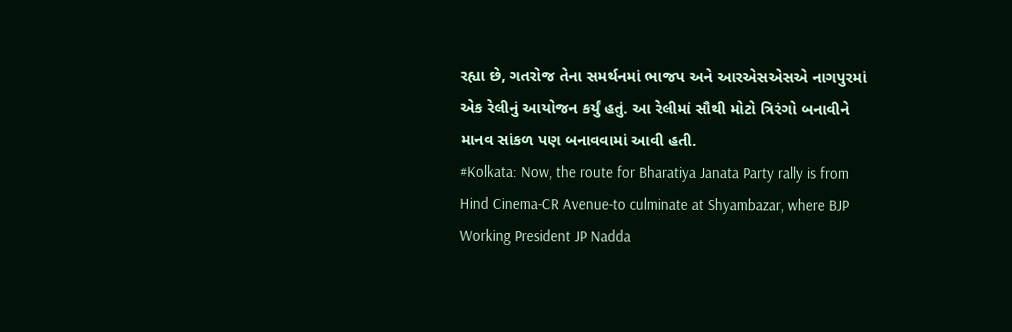રહ્યા છે, ગતરોજ તેના સમર્થનમાં ભાજપ અને આરએસએસએ નાગપુરમાં એક રેલીનું આયોજન કર્યું હતું. આ રેલીમાં સૌથી મોટો ત્રિરંગો બનાવીને માનવ સાંકળ પણ બનાવવામાં આવી હતી.
#Kolkata: Now, the route for Bharatiya Janata Party rally is from Hind Cinema-CR Avenue-to culminate at Shyambazar, where BJP Working President JP Nadda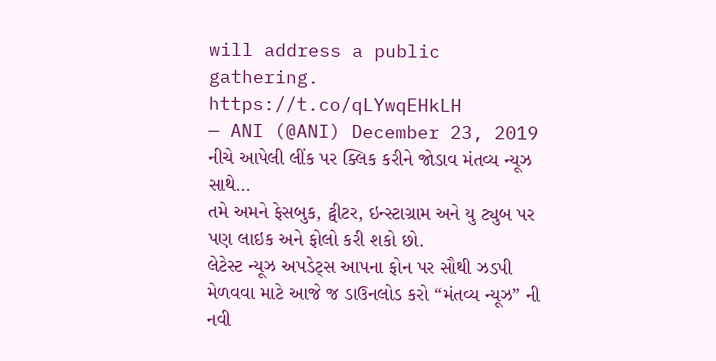will address a public gathering. https://t.co/qLYwqEHkLH
— ANI (@ANI) December 23, 2019
નીચે આપેલી લીંક પર ક્લિક કરીને જોડાવ મંતવ્ય ન્યૂઝ સાથે…
તમે અમને ફેસબુક, ટ્વીટર, ઇન્સ્ટાગ્રામ અને યુ ટ્યુબ પર પણ લાઇક અને ફોલો કરી શકો છો.
લેટેસ્ટ ન્યૂઝ અપડેટ્સ આપના ફોન પર સૌથી ઝડપી મેળવવા માટે આજે જ ડાઉનલોડ કરો “મંતવ્ય ન્યૂઝ” ની નવી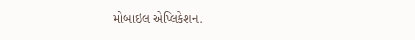મોબાઇલ એપ્લિકેશન.